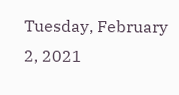Tuesday, February 2, 2021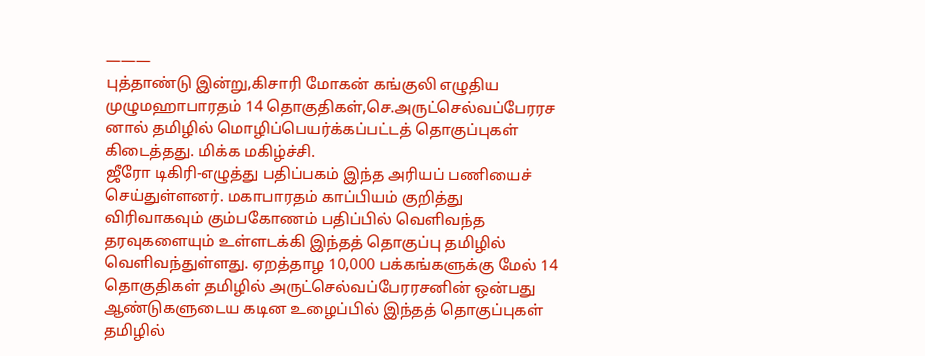———
புத்தாண்டு இன்று,கிசாரி மோகன் கங்குலி எழுதிய முழுமஹாபாரதம் 14 தொகுதிகள்,செ.அருட்செல்வப்பேரரச னால் தமிழில் மொழிப்பெயர்க்கப்பட்டத் தொகுப்புகள் கிடைத்தது. மிக்க மகிழ்ச்சி.
ஜீரோ டிகிரி-எழுத்து பதிப்பகம் இந்த அரியப் பணியைச் செய்துள்ளனர். மகாபாரதம் காப்பியம் குறித்து விரிவாகவும் கும்பகோணம் பதிப்பில் வெளிவந்த தரவுகளையும் உள்ளடக்கி இந்தத் தொகுப்பு தமிழில் வெளிவந்துள்ளது. ஏறத்தாழ 10,000 பக்கங்களுக்கு மேல் 14 தொகுதிகள் தமிழில் அருட்செல்வப்பேரரசனின் ஒன்பது ஆண்டுகளுடைய கடின உழைப்பில் இந்தத் தொகுப்புகள் தமிழில்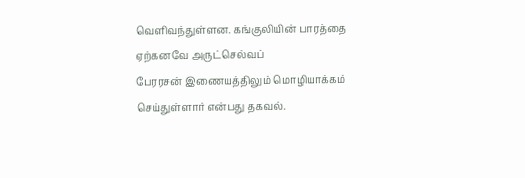வெளிவந்துள்ளன. கங்குலியின் பாரத்தை ஏற்கனவே அருட்செல்வப்
பேரரசன் இணையத்திலும் மொழியாக்கம் செய்துள்ளார் என்பது தகவல்.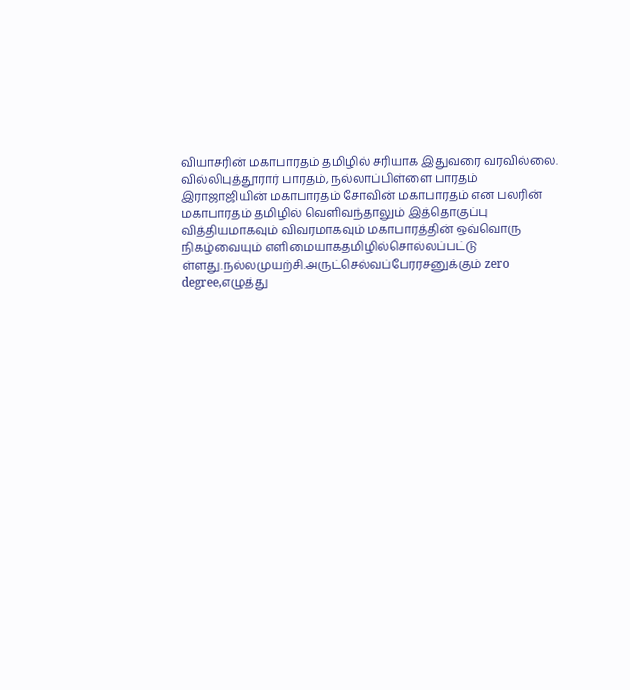வியாசரின் மகாபாரதம் தமிழில் சரியாக இதுவரை வரவில்லை. வில்லிபுத்தூரார் பாரதம், நல்லாப்பிள்ளை பாரதம் இராஜாஜியின் மகாபாரதம் சோவின் மகாபாரதம் என பலரின் மகாபாரதம் தமிழில் வெளிவந்தாலும் இத்தொகுப்பு வித்தியமாகவும் விவரமாகவும் மகாபாரத்தின் ஒவ்வொரு நிகழ்வையும் எளிமையாகதமிழில்சொல்லப்பட்டு
ள்ளது.நல்லமுயற்சி.அருட்செல்வப்பேரரசனுக்கும் zero degree,எழுத்து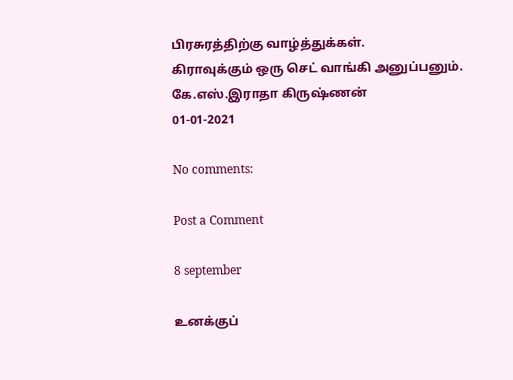பிரசுரத்திற்கு வாழ்த்துக்கள்.
கிராவுக்கும் ஒரு செட் வாங்கி அனுப்பனும்.
கே.எஸ்.இராதா கிருஷ்ணன்
01-01-2021

No comments:

Post a Comment

8 september

உனக்குப்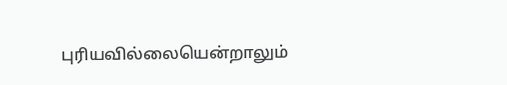புரியவில்லையென்றாலும்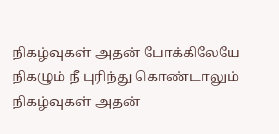நிகழ்வுகள் அதன் போக்கிலேயே நிகழும் நீ புரிந்து கொண்டாலும் நிகழ்வுகள் அதன்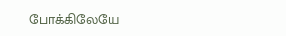போக்கிலேயே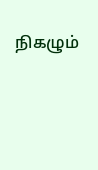நிகழும்